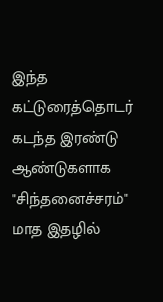இந்த கட்டுரைத்தொடர்
கடந்த இரண்டு ஆண்டுகளாக "சிந்தனைச்சரம்" மாத இதழில்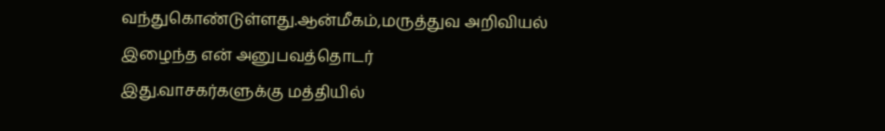வந்துகொண்டுள்ளது.ஆன்மீகம்,மருத்துவ அறிவியல் இழைந்த என் அனுபவத்தொடர்
இது.வாசகர்களுக்கு மத்தியில்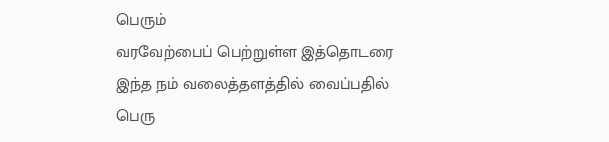பெரும்
வரவேற்பைப் பெற்றுள்ள இத்தொடரை இந்த நம் வலைத்தளத்தில் வைப்பதில்
பெரு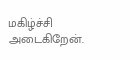மகிழ்ச்சி அடைகிறேன்.